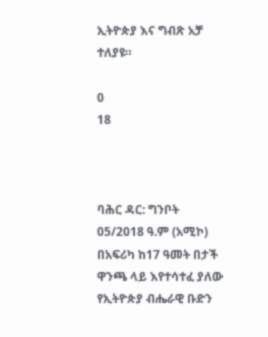ኢትዮጵያ እና ግብጽ አቻ ተለያዩ።

0
18



ባሕር ዳር: ግንቦት 05/2018 ዓ.ም (አሚኮ) በአፍሪካ ከ17 ዓመት በታች ዋንጫ ላይ እየተሳተፈ ያለው የኢትዮጵያ ብሔራዊ ቡድን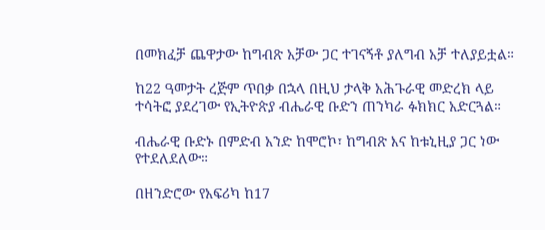በመክፈቻ ጨዋታው ከግብጽ አቻው ጋር ተገናኝቶ ያለግብ አቻ ተለያይቷል።

ከ22 ዓመታት ረጅም ጥበቃ በኋላ በዚህ ታላቅ አሕጉራዊ መድረክ ላይ ተሳትፎ ያደረገው የኢትዮጵያ ብሔራዊ ቡድን ጠንካራ ፉክክር አድርጓል።

ብሔራዊ ቡድኑ በምድብ አንድ ከሞሮኮ፣ ከግብጽ እና ከቱኒዚያ ጋር ነው የተደለደለው።

በዘንድሮው የአፍሪካ ከ17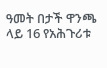ዓመት በታች ዋንጫ ላይ 16 የአሕጉሪቱ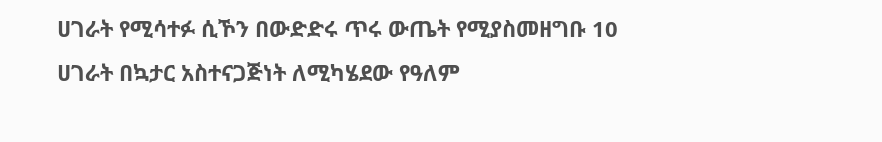ሀገራት የሚሳተፉ ሲኾን በውድድሩ ጥሩ ውጤት የሚያስመዘግቡ 10 ሀገራት በኳታር አስተናጋጅነት ለሚካሄደው የዓለም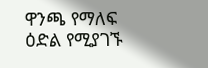ዋንጫ የማለፍ ዕድል የሚያገኙ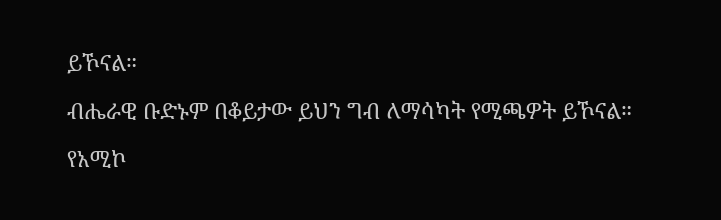ይኾናል።

ብሔራዊ ቡድኑም በቆይታው ይህን ግብ ለማሳካት የሚጫዎት ይኾናል።

የአሚኮ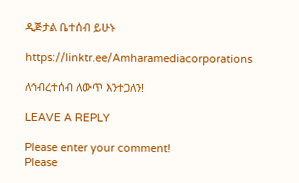ዲጅታል ቤተሰብ ይሁኑ

https://linktr.ee/Amharamediacorporations

ለኅብረተሰብ ለውጥ እንተጋለን!

LEAVE A REPLY

Please enter your comment!
Please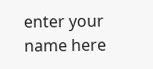enter your name here